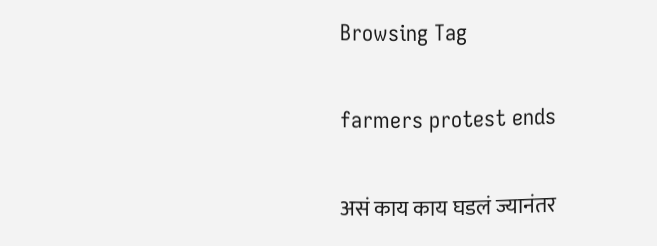Browsing Tag

farmers protest ends

असं काय काय घडलं ज्यानंतर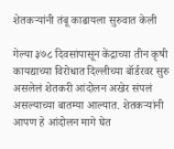शेतकऱ्यांनी तंबू काढायला सुरुवात केली

गेल्या ३७८ दिवसांपासून केंद्राच्या तीन कृषी कायद्याच्या विरोधात दिल्लीच्या बॉर्डरवर सुरु असलेलं शेतकरी आंदोलन अखेर संपलं असल्याच्या बातम्या आल्यात. शेतकऱ्यांनी आपण हे आंदोलन मागे घेत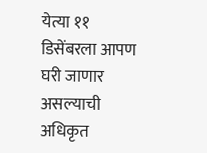येत्या ११ डिसेंबरला आपण घरी जाणार असल्याची अधिकृत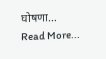घोषणा…
Read More...